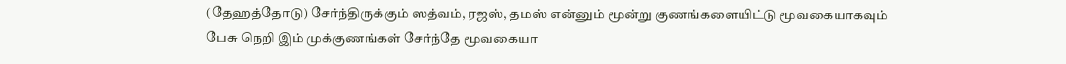(தேஹத்தோடு) சேர்ந்திருக்கும் ஸத்வம், ரஜஸ், தமஸ் என்னும் மூன்று குணங்களையிட்டு மூவகையாகவும்
பேசு நெறி இம் முக்குணங்கள் சேர்ந்தே மூவகையா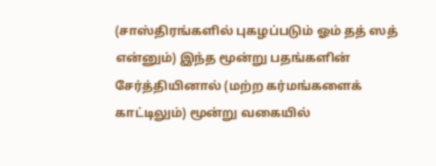(சாஸ்திரங்களில் புகழப்படும் ஓம் தத் ஸத் என்னும்) இந்த மூன்று பதங்களின் சேர்த்தியினால் (மற்ற கர்மங்களைக் காட்டிலும்) மூன்று வகையில்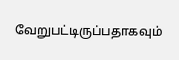வேறுபட்டிருப்பதாகவும்